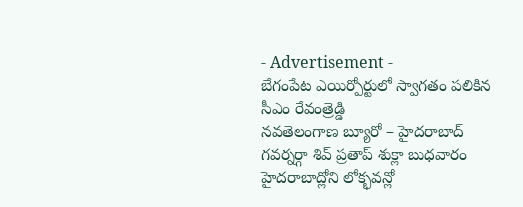- Advertisement -
బేగంపేట ఎయిర్పోర్టులో స్వాగతం పలికిన సీఎం రేవంత్రెడ్డి
నవతెలంగాణ బ్యూరో – హైదరాబాద్
గవర్నర్గా శివ్ ప్రతాప్ శుక్లా బుధవారం హైదరాబాద్లోని లోక్భవన్లో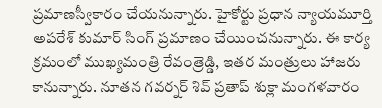ప్రమాణస్వీకారం చేయనున్నారు. హైకోర్టు ప్రధాన న్యాయమూర్తి అపరేశ్ కుమార్ సింగ్ ప్రమాణం చేయించనున్నారు. ఈ కార్య క్రమంలో ముఖ్యమంత్రి రేవంత్రెడ్డి, ఇతర మంత్రులు హాజరు కానున్నారు. నూతన గవర్నర్ శివ్ ప్రతాప్ శుక్లా మంగళవారం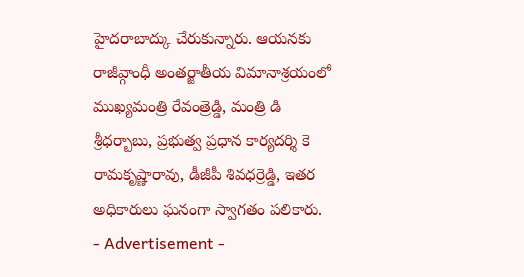హైదరాబాద్కు చేరుకున్నారు. ఆయనకు రాజీవ్గాంధీ అంతర్జాతీయ విమానాశ్రయంలో ముఖ్యమంత్రి రేవంత్రెడ్డి, మంత్రి డి శ్రీధర్బాబు, ప్రభుత్వ ప్రధాన కార్యదర్శి కె రామకృష్ణారావు, డీజీపీ శివధర్రెడ్డి, ఇతర అధికారులు ఘనంగా స్వాగతం పలికారు.
- Advertisement -